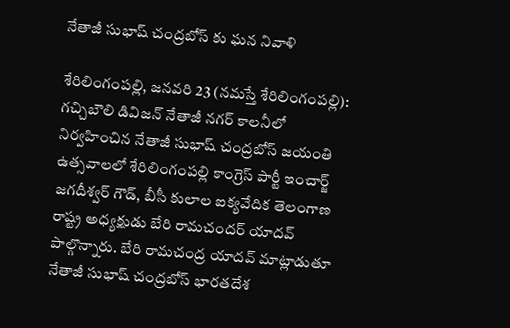నేతాజీ సుభాష్ చంద్రబోస్ కు ఘ‌న నివాళి

శేరిలింగంప‌ల్లి, జ‌న‌వ‌రి 23 (న‌మ‌స్తే శేరిలింగంప‌ల్లి): గచ్చిబౌలి డివిజన్ నేతాజీ నగర్ కాలనీలో నిర్వ‌హించిన నేతాజీ సుభాష్ చంద్రబోస్ జయంతి ఉత్సవాల‌లో శేరిలింగంపల్లి కాంగ్రెస్ పార్టీ ఇంచార్జ్ జగదీశ్వర్ గౌడ్, బీసీ కులాల ఐక్యవేదిక తెలంగాణ రాష్ట్ర అధ్యక్షుడు బేరి రామచందర్ యాదవ్ పాల్గొన్నారు. బేరి రామచంద్ర యాదవ్ మాట్లాడుతూ నేతాజీ సుభాష్ చంద్రబోస్ భారతదేశ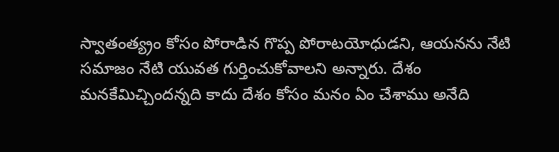స్వాతంత్య్రం కోసం పోరాడిన గొప్ప పోరాటయోధుడని, ఆయనను నేటి సమాజం నేటి యువత గుర్తించుకోవాలని అన్నారు. దేశం మనకేమిచ్చిందన్నది కాదు దేశం కోసం మనం ఏం చేశాము అనేది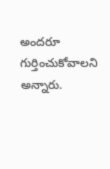అందరూ గుర్తించుకోవాల‌ని అన్నారు.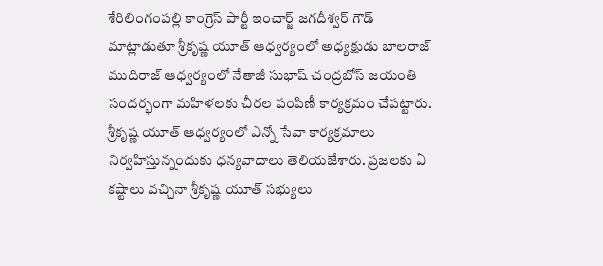శేరిలింగంపల్లి కాంగ్రెస్ పార్టీ ఇంచార్జ్ జగదీశ్వర్ గౌడ్ మాట్లాడుతూ శ్రీకృష్ణ యూత్ ఆధ్వర్యంలో అధ్యక్షుడు బాలరాజ్ ముదిరాజ్ ఆధ్వర్యంలో నేతాజీ సుభాష్ చంద్రబోస్ జయంతి సందర్భంగా మహిళ‌లకు చీరల పంపిణీ కార్యక్రమం చేప‌ట్టారు. శ్రీకృష్ణ యూత్ ఆధ్వర్యంలో ఎన్నో సేవా కార్యక్రమాలు నిర్వహిస్తున్నందుకు ధన్యవాదాలు తెలియజేశారు. ప్రజలకు ఏ కష్టాలు వచ్చినా శ్రీకృష్ణ యూత్ సభ్యులు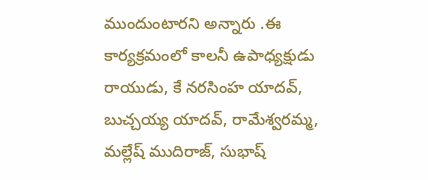ముందుంటారని అన్నారు .ఈ కార్యక్రమంలో కాలనీ ఉపాధ్యక్షుడు రాయుడు, కే నరసింహ యాదవ్, బుచ్చయ్య యాదవ్, రామేశ్వరమ్మ, మల్లేష్ ముదిరాజ్, సుభాష్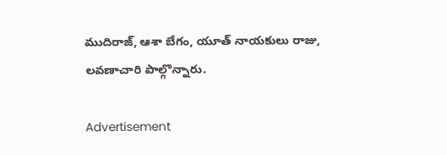ముదిరాజ్, ఆశా బేగం, యూత్ నాయకులు రాజు, లవణాచారి పాల్గొన్నారు.

Advertisement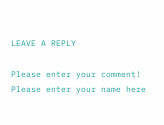LEAVE A REPLY

Please enter your comment!
Please enter your name here